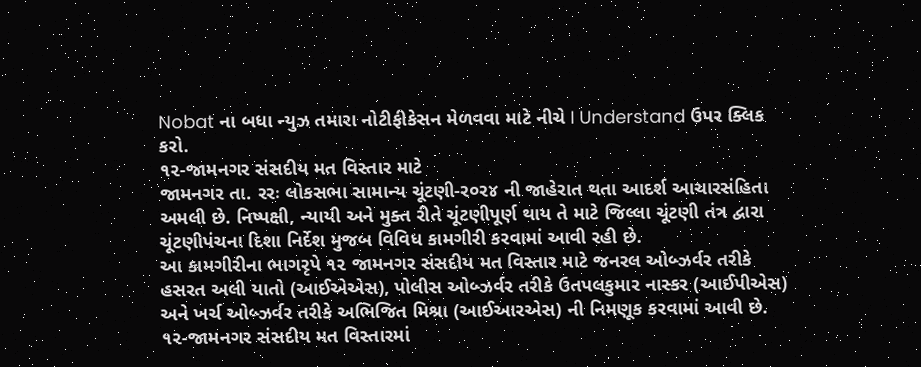Nobat ના બધા ન્યુઝ તમારા નોટીફીકેસન મેળવવા માટે નીચે I Understand ઉપર ક્લિક કરો.
૧૨-જામનગર સંસદીય મત વિસ્તાર માટે
જામનગર તા. રરઃ લોકસભા સામાન્ય ચૂંટણી-ર૦ર૪ ની જાહેરાત થતા આદર્શ આચારસંહિતા અમલી છે. નિષ્પક્ષી, ન્યાયી અને મુક્ત રીતે ચૂંટણીપૂર્ણ થાય તે માટે જિલ્લા ચૂંટણી તંત્ર દ્વારા ચૂંટણીપંચના દિશા નિર્દેશ મુજબ વિવિધ કામગીરી કરવામાં આવી રહી છે.
આ કામગીરીના ભાગરૃપે ૧૨ જામનગર સંસદીય મત વિસ્તાર માટે જનરલ ઓબ્ઝર્વર તરીકે હસરત અલી યાતો (આઈએએસ), પોલીસ ઓબ્ઝર્વર તરીકે ઉતપલકુમાર નાસ્કર (આઈપીએસ) અને ખર્ચ ઓબ્ઝર્વર તરીકે અભિજિત મિશ્રા (આઈઆરએસ) ની નિમણૂક કરવામાં આવી છે.
૧૨-જામનગર સંસદીય મત વિસ્તારમાં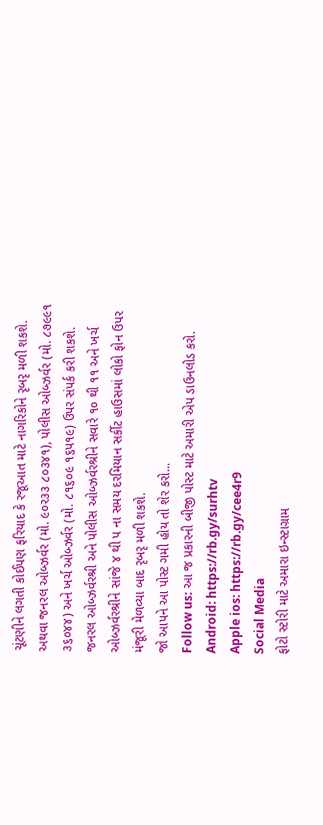ચૂંટણીને લગતી કોઈપણ ફરિયાદ કે રજૂઆત માટે નાગરિકોને રૃબરૃ મળી શકશે. અથવા જનરલ ઓબ્ઝર્વર (મો. ૯૦ર૩૩ ૮૦૩૪૧), પોલીસ ઓબ્ઝર્વર (મો. ૮૭૯૯૧ ૩૬૦૪૪) અને ખર્ચ ઓબ્ઝર્વર (મો. ૮૧૬૦૯ ૧૬પ૧૯) ઉપર સંપર્ક કરી શકશે. જનરલ ઓબ્ઝર્વરશ્રી અને પોલીસ ઓબ્ઝર્વરશ્રીને સવારે ૧૦ થી ૧૧ અને ખર્ચ ઓબ્ઝર્વરશ્રીને સાંજે ૪ થી પ ના સમય દરમિયાન સર્કીટ હાઉસમાં લોકો ફોન ઉપર મંજૂરી મેળવ્યા બાદ રૃબરૃ મળી શકશે.
જો આપને આ પોસ્ટ ગમી હોય તો શેર કરો...
Follow us: આ જ પ્રકારની બીજી પોસ્ટ માટે અમારી એપ ડાઉનલોડ કરો.
Android: https://rb.gy/surhtv
Apple ios: https://rb.gy/cee4r9
Social Media
ફોટો સ્ટોરી માટે અમારા ઇન્સ્ટાગ્રામ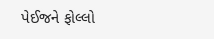પેઈજને ફોલ્લો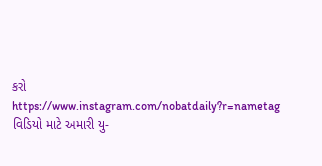કરો
https://www.instagram.com/nobatdaily?r=nametag
વિડિયો માટે અમારી યુ-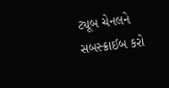ટ્યૂબ ચેનલને સબસ્ક્રાઈબ કરો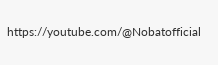https://youtube.com/@Nobatofficial